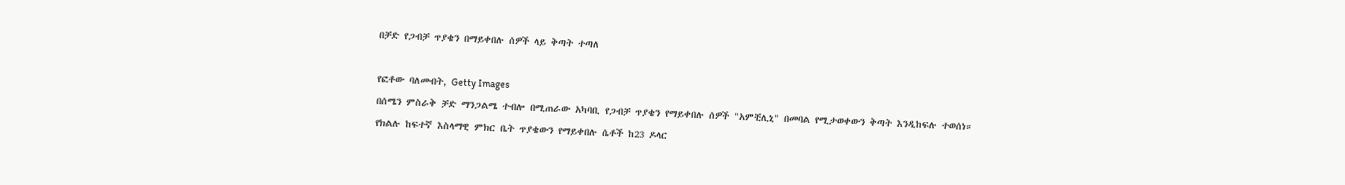በቻድ የጋብቻ ጥያቄን በማይቀበሉ ሰዎች ላይ ቅጣት ተጣለ

የፎቶው ባለመብት, Getty Images
በሰሜን ምስራቅ ቻድ ማንጋልሜ ተብሎ በሚጠራው አካባቢ የጋብቻ ጥያቄን የማይቀበሉ ሰዎች "አምቺሊኒ" በመባል የሚታወቀውን ቅጣት እንዲከፍሉ ተወሰነ።
የክልሉ ከፍተኛ እስላማዊ ምክር ቤት ጥያቄውን የማይቀበሉ ሴቶች ከ23 ዶላር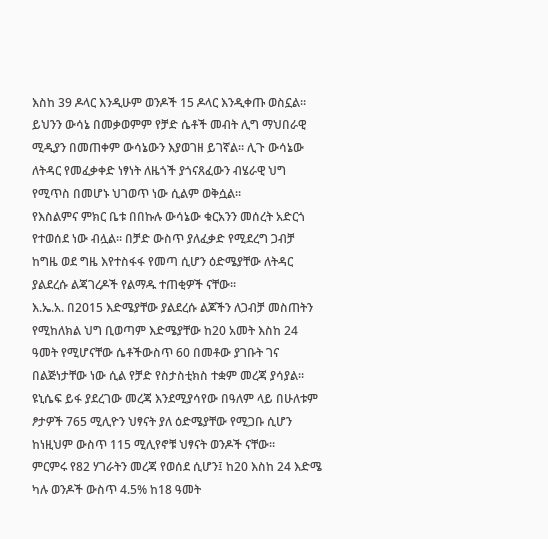እስከ 39 ዶላር እንዲሁም ወንዶች 15 ዶላር እንዲቀጡ ወስኗል።
ይህንን ውሳኔ በመቃወምም የቻድ ሴቶች መብት ሊግ ማህበራዊ ሚዲያን በመጠቀም ውሳኔውን እያወገዘ ይገኛል። ሊጉ ውሳኔው ለትዳር የመፈቃቀድ ነፃነት ለዜጎች ያጎናጸፈውን ብሄራዊ ህግ የሚጥስ በመሆኑ ህገወጥ ነው ሲልም ወቅሷል።
የእስልምና ምክር ቤቱ በበኩሉ ውሳኔው ቁርአንን መሰረት አድርጎ የተወሰደ ነው ብሏል። በቻድ ውስጥ ያለፈቃድ የሚደረግ ጋብቻ ከግዜ ወደ ግዜ እየተስፋፋ የመጣ ሲሆን ዕድሜያቸው ለትዳር ያልደረሱ ልጃገረዶች የልማዱ ተጠቂዎች ናቸው።
እ.ኤ.አ. በ2015 እድሜያቸው ያልደረሱ ልጆችን ለጋብቻ መስጠትን የሚከለክል ህግ ቢወጣም እድሜያቸው ከ20 አመት እስከ 24 ዓመት የሚሆናቸው ሴቶችውስጥ 60 በመቶው ያገቡት ገና በልጅነታቸው ነው ሲል የቻድ የስታስቲክስ ተቋም መረጃ ያሳያል።
ዩኒሴፍ ይፋ ያደረገው መረጃ እንደሚያሳየው በዓለም ላይ በሁለቱም ፆታዎች 765 ሚሊዮን ህፃናት ያለ ዕድሜያቸው የሚጋቡ ሲሆን ከነዚህም ውስጥ 115 ሚሊየኖቹ ህፃናት ወንዶች ናቸው።
ምርምሩ የ82 ሃገራትን መረጃ የወሰደ ሲሆን፤ ከ20 እስከ 24 እድሜ ካሉ ወንዶች ውስጥ 4.5% ከ18 ዓመት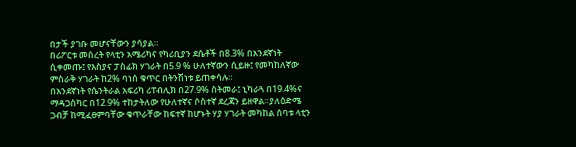በታች ያገቡ መሆናቸውን ያሳያል።
በሪፖርቱ መሰረት የላቲን አሜሪካና የካሪቢያን ደሴቶች በ8.3% በአንደኛነት ሲቀመጡ፤ የእስያና ፓስፊክ ሃገራት በ5.9 % ሁለተኛውን ሲይዙ፤ የመካከለኛው ምስራቅ ሃገራት ከ2% ባነሰ ቁጥር በትንሽነቱ ይጠቀሳሉ።
በአንደኛነት የሴንትራል አፍሪካ ሪፐብሊክ በ27.9% ስትመራ፤ ኒካራጓ በ19.4%ና ማዳጋስካር በ12.9% ተከታትለው የሁለተኛና ሶስተኛ ደረጃን ይዘዋል።ያለዕድሜ ጋብቻ ከሚፈፀምባቸው ቁጥራቸው ከፍተኛ ከሆኑት ሃያ ሃገራት መካከል ሰባቱ ላቲን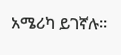አሜሪካ ይገኛሉ።